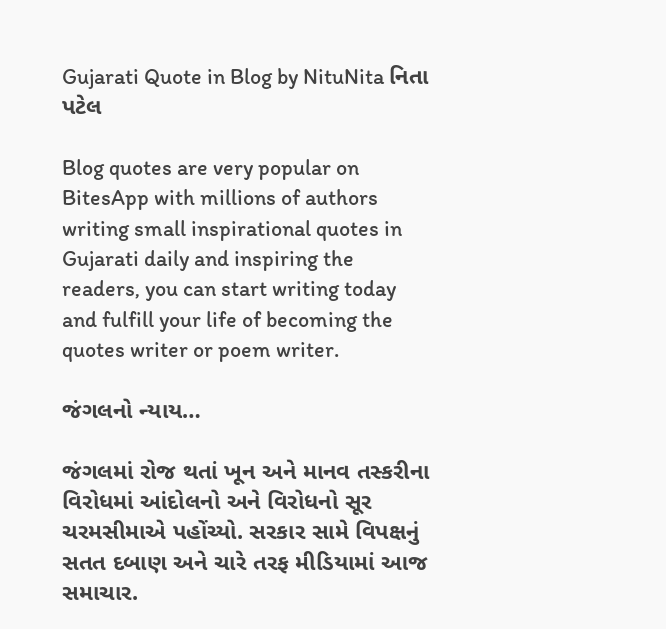Gujarati Quote in Blog by NituNita નિતા પટેલ

Blog quotes are very popular on BitesApp with millions of authors writing small inspirational quotes in Gujarati daily and inspiring the readers, you can start writing today and fulfill your life of becoming the quotes writer or poem writer.

જંગલનો ન્યાય…

જંગલમાં રોજ થતાં ખૂન અને માનવ તસ્કરીના વિરોધમાં આંદોલનો અને વિરોધનો સૂર ચરમસીમાએ પહોંચ્યો. સરકાર સામે વિપક્ષનું સતત દબાણ અને ચારે તરફ મીડિયામાં આજ સમાચાર.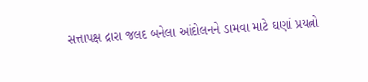સત્તાપક્ષ દ્રારા જલદ બનેલા આંદોલનને ડામવા માટે ઘણાં પ્રયત્નો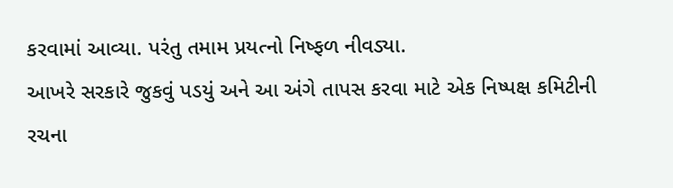કરવામાં આવ્યા. પરંતુ તમામ પ્રયત્નો નિષ્ફળ નીવડ્યા.
આખરે સરકારે જુકવું પડયું અને આ અંગે તાપસ કરવા માટે એક નિષ્પક્ષ કમિટીની રચના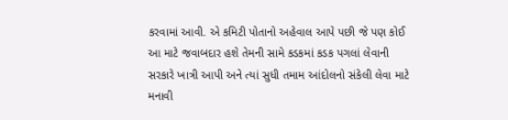કરવામાં આવી. એ કમિટી પોતાનો અહેવાલ આપે પછી જે પણ કોઈ આ માટે જવાબદાર હશે તેમની સામે કડકમાં કડક પગલાં લેવાની સરકારે ખાત્રી આપી અને ત્યાં સુધી તમામ આંદોલનો સંકેલી લેવા માટે મનાવી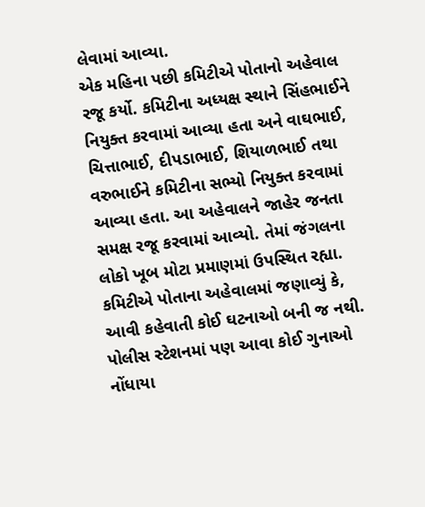લેવામાં આવ્યા.
એક મહિના પછી કમિટીએ પોતાનો અહેવાલ રજૂ કર્યો. કમિટીના અધ્યક્ષ સ્થાને સિંહભાઈને નિયુક્ત કરવામાં આવ્યા હતા અને વાઘભાઈ, ચિત્તાભાઈ, દીપડાભાઈ, શિયાળભાઈ તથા વરુભાઈને કમિટીના સભ્યો નિયુક્ત કરવામાં આવ્યા હતા. આ અહેવાલને જાહેર જનતા સમક્ષ રજૂ કરવામાં આવ્યો. તેમાં જંગલના લોકો ખૂબ મોટા પ્રમાણમાં ઉપસ્થિત રહ્યા.
કમિટીએ પોતાના અહેવાલમાં જણાવ્યું કે, આવી કહેવાતી કોઈ ઘટનાઓ બની જ નથી. પોલીસ સ્ટેશનમાં પણ આવા કોઈ ગુનાઓ નોંધાયા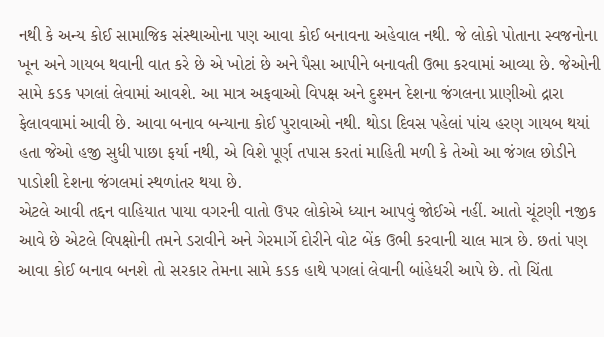નથી કે અન્ય કોઈ સામાજિક સંસ્થાઓના પણ આવા કોઈ બનાવના અહેવાલ નથી. જે લોકો પોતાના સ્વજનોના ખૂન અને ગાયબ થવાની વાત કરે છે એ ખોટાં છે અને પૈસા આપીને બનાવતી ઉભા કરવામાં આવ્યા છે. જેઓની સામે કડક પગલાં લેવામાં આવશે. આ માત્ર અફવાઓ વિપક્ષ અને દુશ્મન દેશના જંગલના પ્રાણીઓ દ્રારા ફેલાવવામાં આવી છે. આવા બનાવ બન્યાના કોઈ પુરાવાઓ નથી. થોડા દિવસ પહેલાં પાંચ હરણ ગાયબ થયાં હતા જેઓ હજી સુધી પાછા ફર્યા નથી, એ વિશે પૂર્ણ તપાસ કરતાં માહિતી મળી કે તેઓ આ જંગલ છોડીને પાડોશી દેશના જંગલમાં સ્થળાંતર થયા છે.
એટલે આવી તદ્દન વાહિયાત પાયા વગરની વાતો ઉપર લોકોએ ધ્યાન આપવું જોઈએ નહીં. આતો ચૂંટણી નજીક આવે છે એટલે વિપક્ષોની તમને ડરાવીને અને ગેરમાર્ગે દોરીને વોટ બેંક ઉભી કરવાની ચાલ માત્ર છે. છતાં પણ આવા કોઈ બનાવ બનશે તો સરકાર તેમના સામે કડક હાથે પગલાં લેવાની બાંહેધરી આપે છે. તો ચિંતા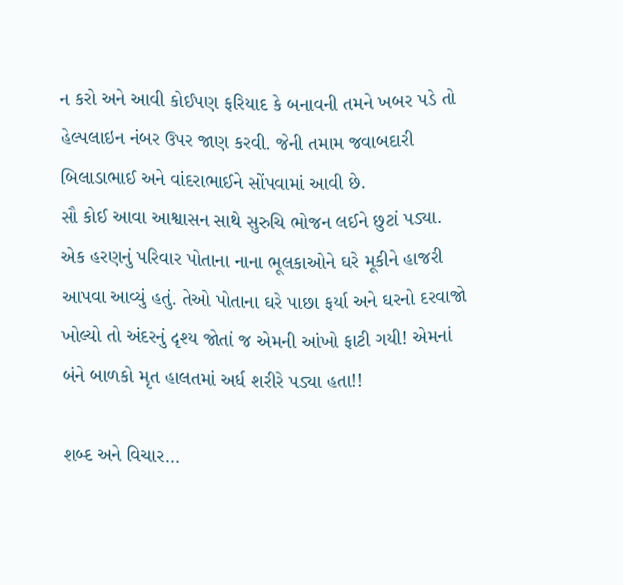ન કરો અને આવી કોઈપણ ફરિયાદ કે બનાવની તમને ખબર પડે તો હેલ્પલાઇન નંબર ઉપર જાણ કરવી. જેની તમામ જવાબદારી બિલાડાભાઈ અને વાંદરાભાઈને સોંપવામાં આવી છે.
સૌ કોઈ આવા આશ્વાસન સાથે સુરુચિ ભોજન લઈને છુટાં પડ્યા. એક હરણનું પરિવાર પોતાના નાના ભૂલકાઓને ઘરે મૂકીને હાજરી આપવા આવ્યું હતું. તેઓ પોતાના ઘરે પાછા ફર્યા અને ઘરનો દરવાજો ખોલ્યો તો અંદરનું દૃશ્ય જોતાં જ એમની આંખો ફાટી ગયી! એમનાં બંને બાળકો મૃત હાલતમાં અર્ધ શરીરે પડ્યા હતા!!

શબ્દ અને વિચાર…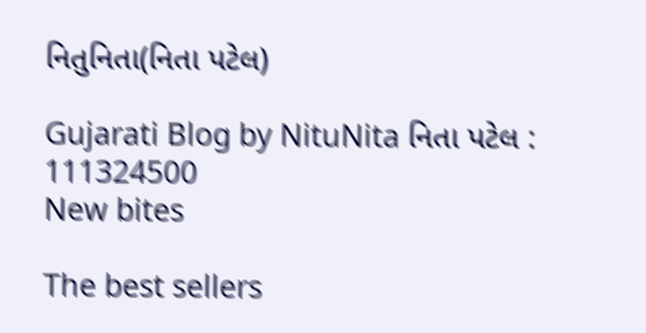નિતુનિતા(નિતા પટેલ)

Gujarati Blog by NituNita નિતા પટેલ : 111324500
New bites

The best sellers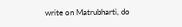write on Matrubharti, do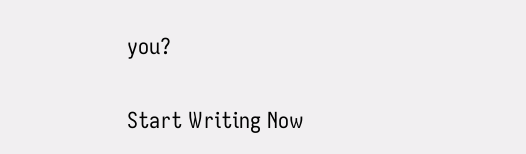you?

Start Writing Now